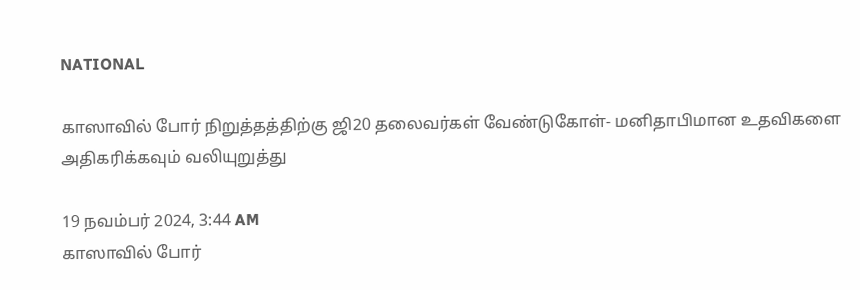NATIONAL

காஸாவில் போர் நிறுத்தத்திற்கு ஜி20 தலைவர்கள் வேண்டுகோள்- மனிதாபிமான உதவிகளை அதிகரிக்கவும் வலியுறுத்து

19 நவம்பர் 2024, 3:44 AM
காஸாவில் போர்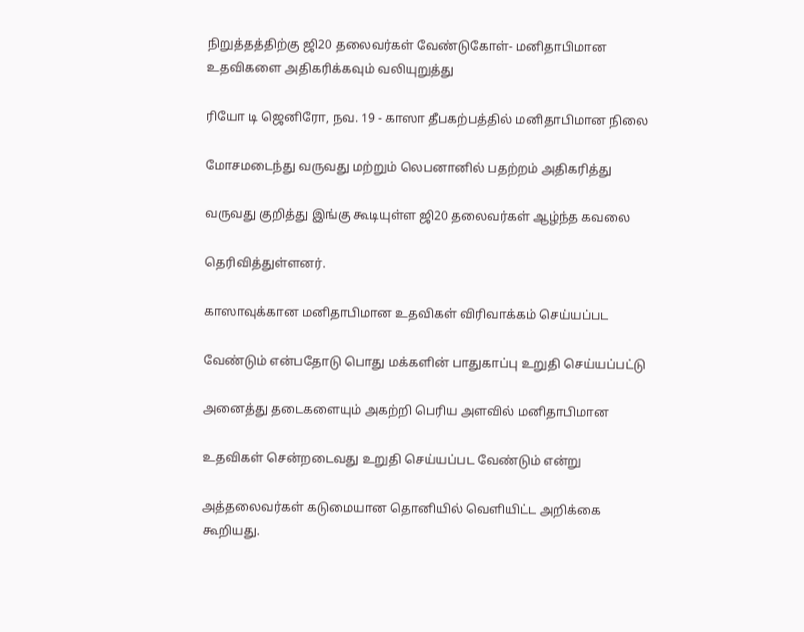நிறுத்தத்திற்கு ஜி20 தலைவர்கள் வேண்டுகோள்- மனிதாபிமான உதவிகளை அதிகரிக்கவும் வலியுறுத்து

ரியோ டி ஜெனிரோ, நவ. 19 - காஸா தீபகற்பத்தில் மனிதாபிமான நிலை

மோசமடைந்து வருவது மற்றும் லெபனானில் பதற்றம் அதிகரித்து

வருவது குறித்து இங்கு கூடியுள்ள ஜி20 தலைவர்கள் ஆழ்ந்த கவலை

தெரிவித்துள்ளனர்.

காஸாவுக்கான மனிதாபிமான உதவிகள் விரிவாக்கம் செய்யப்பட

வேண்டும் என்பதோடு பொது மக்களின் பாதுகாப்பு உறுதி செய்யப்பட்டு

அனைத்து தடைகளையும் அகற்றி பெரிய அளவில் மனிதாபிமான

உதவிகள் சென்றடைவது உறுதி செய்யப்பட வேண்டும் என்று

அத்தலைவர்கள் கடுமையான தொனியில் வெளியிட்ட அறிக்கை கூறியது.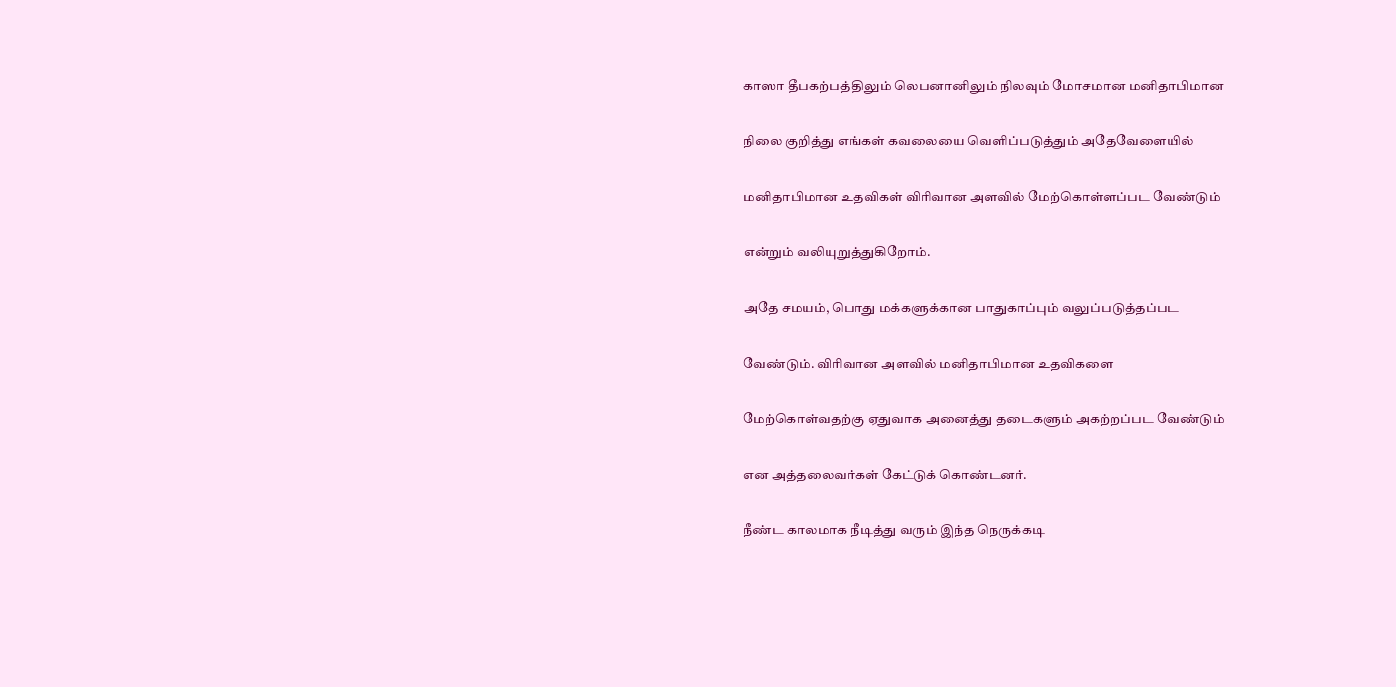காஸா தீபகற்பத்திலும் லெபனானிலும் நிலவும் மோசமான மனிதாபிமான

நிலை குறித்து எங்கள் கவலையை வெளிப்படுத்தும் அதேவேளையில்

மனிதாபிமான உதவிகள் விரிவான அளவில் மேற்கொள்ளப்பட வேண்டும்

என்றும் வலியுறுத்துகிறோம்.

அதே சமயம், பொது மக்களுக்கான பாதுகாப்பும் வலுப்படுத்தப்பட

வேண்டும். விரிவான அளவில் மனிதாபிமான உதவிகளை

மேற்கொள்வதற்கு ஏதுவாக அனைத்து தடைகளும் அகற்றப்பட வேண்டும்

என அத்தலைவர்கள் கேட்டுக் கொண்டனர்.

நீண்ட காலமாக நீடித்து வரும் இந்த நெருக்கடி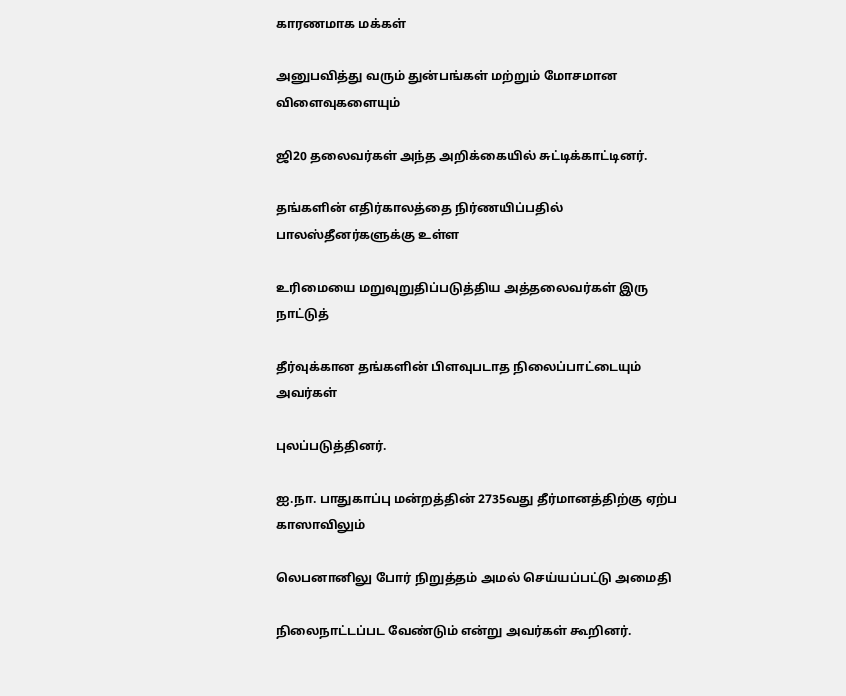காரணமாக மக்கள்

அனுபவித்து வரும் துன்பங்கள் மற்றும் மோசமான விளைவுகளையும்

ஜி20 தலைவர்கள் அந்த அறிக்கையில் சுட்டிக்காட்டினர்.

தங்களின் எதிர்காலத்தை நிர்ணயிப்பதில் பாலஸ்தீனர்களுக்கு உள்ள

உரிமையை மறுவுறுதிப்படுத்திய அத்தலைவர்கள் இரு நாட்டுத்

தீர்வுக்கான தங்களின் பிளவுபடாத நிலைப்பாட்டையும் அவர்கள்

புலப்படுத்தினர்.

ஐ.நா. பாதுகாப்பு மன்றத்தின் 2735வது தீர்மானத்திற்கு ஏற்ப காஸாவிலும்

லெபனானிலு போர் நிறுத்தம் அமல் செய்யப்பட்டு அமைதி

நிலைநாட்டப்பட வேண்டும் என்று அவர்கள் கூறினர்.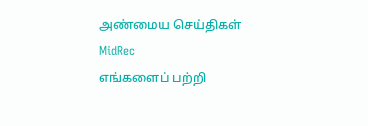அண்மைய செய்திகள்
MidRec
எங்களைப் பற்றி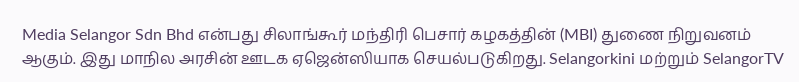Media Selangor Sdn Bhd என்பது சிலாங்கூர் மந்திரி பெசார் கழகத்தின் (MBI) துணை நிறுவனம் ஆகும். இது மாநில அரசின் ஊடக ஏஜென்ஸியாக செயல்படுகிறது. Selangorkini மற்றும் SelangorTV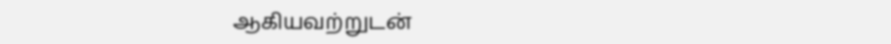ஆகியவற்றுடன்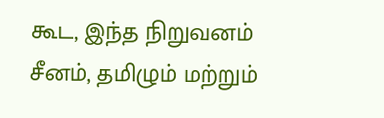கூட, இந்த நிறுவனம் சீனம், தமிழும் மற்றும்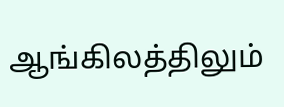ஆங்கிலத்திலும்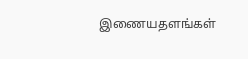இணையதளங்கள்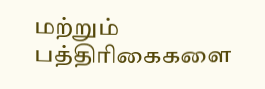மற்றும் பத்திரிகைகளை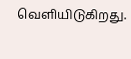வெளியிடுகிறது.